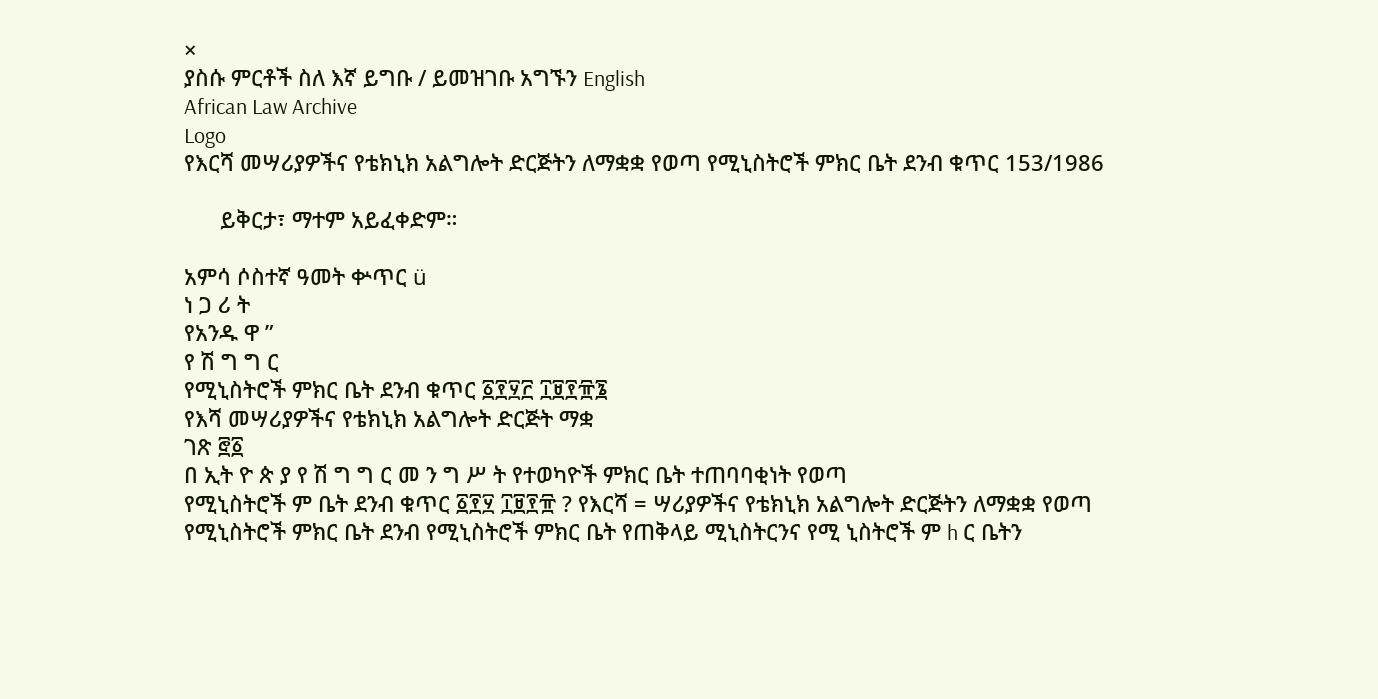×
ያስሱ ምርቶች ስለ እኛ ይግቡ / ይመዝገቡ አግኙን English
African Law Archive
Logo
የእርሻ መሣሪያዎችና የቴክኒክ አልግሎት ድርጅትን ለማቋቋ የወጣ የሚኒስትሮች ምክር ቤት ደንብ ቁጥር 153/1986

      ይቅርታ፣ ማተም አይፈቀድም።

አምሳ ሶስተኛ ዓመት ቍጥር ü
ነ ጋ ሪ ት
የአንዱ ዋ ”
የ ሽ ግ ግ ር
የሚኒስትሮች ምክር ቤት ደንብ ቁጥር ፩፻፶፫ ፲፱፻፹፮
የእሻ መሣሪያዎችና የቴክኒክ አልግሎት ድርጅት ማቋ
ገጽ ፸፩
በ ኢት ዮ ጵ ያ የ ሽ ግ ግ ር መ ን ግ ሥ ት የተወካዮች ምክር ቤት ተጠባባቂነት የወጣ
የሚኒስትሮች ም ቤት ደንብ ቁጥር ፩፻፶ ፲፱፻፹ ? የእርሻ = ሣሪያዎችና የቴክኒክ አልግሎት ድርጅትን ለማቋቋ የወጣ የሚኒስትሮች ምክር ቤት ደንብ የሚኒስትሮች ምክር ቤት የጠቅላይ ሚኒስትርንና የሚ ኒስትሮች ም h ር ቤትን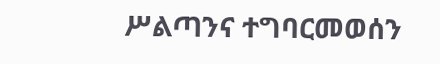ሥልጣንና ተግባርመወሰን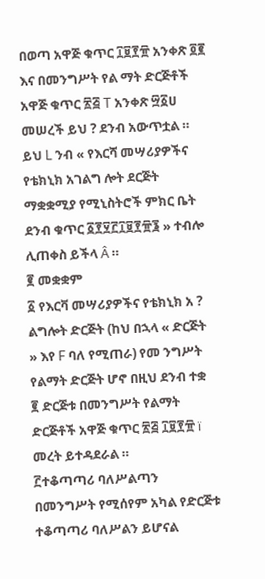በወጣ አዋጅ ቁጥር ፲፱፻፹ አንቀጽ ፬፪ እና በመንግሥት የል ማት ድርጅቶች አዋጅ ቁጥር ፳፭ T አንቀጽ ፵፩ሀ መሠረች ይህ ? ደንብ አውጥቷል ።
ይህ L ንብ « የእርሻ መሣሪያዎችና የቴክኒክ አገልግ ሎት ደርጅት ማቋቋሚያ የሚኒስትሮች ምክር ቤት ደንብ ቁጥር ፩፻፶፫፲፱፻፹፮ » ተብሎ ሊጠቀስ ይችላ Â ።
፪ መቋቋም
፩ የእርቫ መሣሪያዎችና የቴክኒክ አ ? ልግሎት ድርጅት (ከህ በኋላ « ድርጅት » እየ F ባለ የሚጠራ) የመ ንግሥት የልማት ድርጅት ሆኖ በዚህ ደንብ ተቋ
፪ ድርጅቱ በመንግሥት የልማት ድርጅቶች አዋጅ ቁጥር ፳፭ ፲፱፻፹ ï መረት ይተዳደራል ።
፫ተቆጣጣሪ ባለሥልጣን
በመንግሥት የሚሰየም አካል የድርጅቱ ተቆጣጣሪ ባለሥልን ይሆናል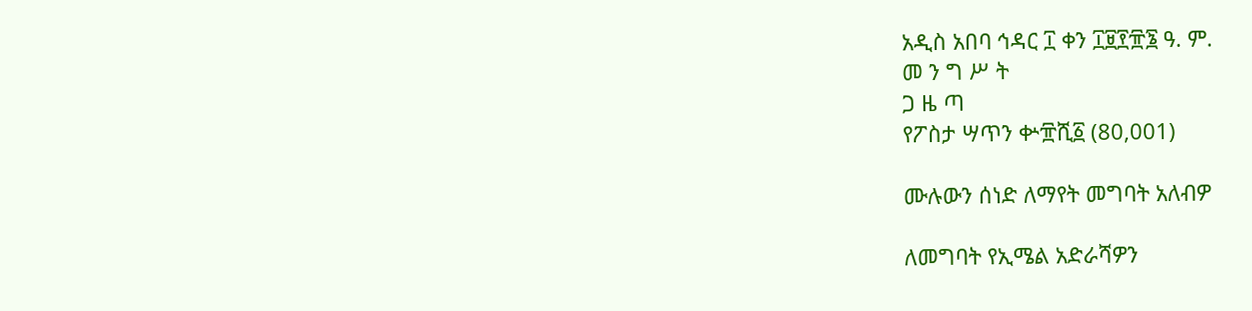አዲስ አበባ ኅዳር ፲ ቀን ፲፱፻፹፮ ዓ. ም.
መ ን ግ ሥ ት
ጋ ዜ ጣ
የፖስታ ሣጥን ቍ፹ሺ፩ (80,001)

ሙሉውን ሰነድ ለማየት መግባት አለብዎ

ለመግባት የኢሜል አድራሻዎን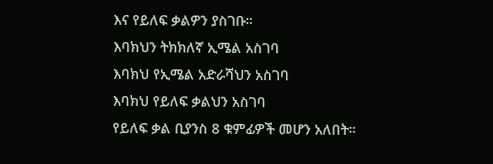እና የይለፍ ቃልዎን ያስገቡ።
እባክህን ትክክለኛ ኢሜል አስገባ
እባክህ የኢሜል አድራሻህን አስገባ
እባክህ የይለፍ ቃልህን አስገባ
የይለፍ ቃል ቢያንስ 8 ቁምፊዎች መሆን አለበት።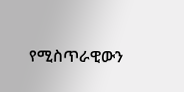የሚስጥራዊውን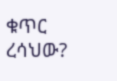ቁጥር ረሳህው?